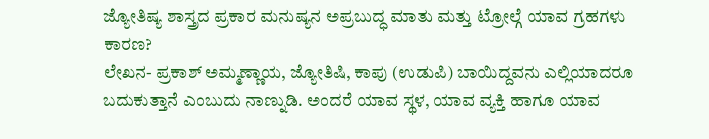ಜ್ಯೋತಿಷ್ಯ ಶಾಸ್ತ್ರದ ಪ್ರಕಾರ ಮನುಷ್ಯನ ಅಪ್ರಬುದ್ಧ ಮಾತು ಮತ್ತು ಟ್ರೋಲ್ಗೆ ಯಾವ ಗ್ರಹಗಳು ಕಾರಣ?
ಲೇಖನ- ಪ್ರಕಾಶ್ ಅಮ್ಮಣ್ಣಾಯ, ಜ್ಯೋತಿಷಿ, ಕಾಪು (ಉಡುಪಿ) ಬಾಯಿದ್ದವನು ಎಲ್ಲಿಯಾದರೂ ಬದುಕುತ್ತಾನೆ ಎಂಬುದು ನಾಣ್ನುಡಿ. ಅಂದರೆ ಯಾವ ಸ್ಥಳ, ಯಾವ ವ್ಯಕ್ತಿ ಹಾಗೂ ಯಾವ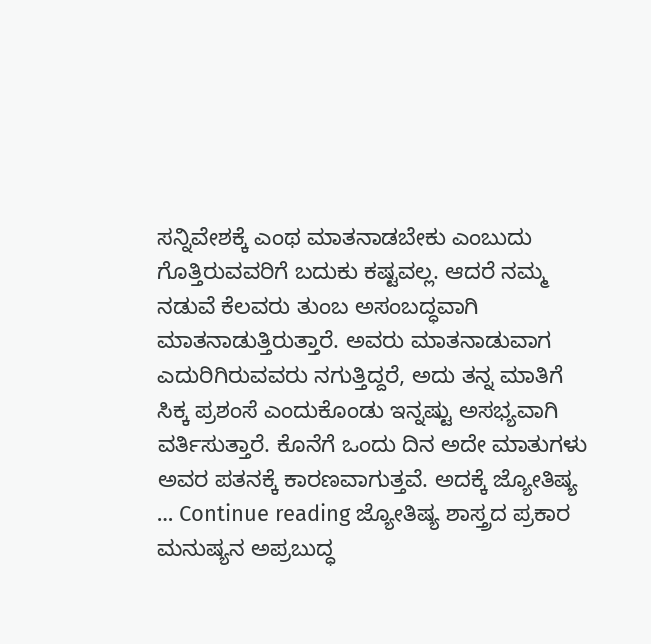ಸನ್ನಿವೇಶಕ್ಕೆ ಎಂಥ ಮಾತನಾಡಬೇಕು ಎಂಬುದು ಗೊತ್ತಿರುವವರಿಗೆ ಬದುಕು ಕಷ್ಟವಲ್ಲ. ಆದರೆ ನಮ್ಮ ನಡುವೆ ಕೆಲವರು ತುಂಬ ಅಸಂಬದ್ಧವಾಗಿ ಮಾತನಾಡುತ್ತಿರುತ್ತಾರೆ. ಅವರು ಮಾತನಾಡುವಾಗ ಎದುರಿಗಿರುವವರು ನಗುತ್ತಿದ್ದರೆ, ಅದು ತನ್ನ ಮಾತಿಗೆ ಸಿಕ್ಕ ಪ್ರಶಂಸೆ ಎಂದುಕೊಂಡು ಇನ್ನಷ್ಟು ಅಸಭ್ಯವಾಗಿ ವರ್ತಿಸುತ್ತಾರೆ. ಕೊನೆಗೆ ಒಂದು ದಿನ ಅದೇ ಮಾತುಗಳು ಅವರ ಪತನಕ್ಕೆ ಕಾರಣವಾಗುತ್ತವೆ. ಅದಕ್ಕೆ ಜ್ಯೋತಿಷ್ಯ … Continue reading ಜ್ಯೋತಿಷ್ಯ ಶಾಸ್ತ್ರದ ಪ್ರಕಾರ ಮನುಷ್ಯನ ಅಪ್ರಬುದ್ಧ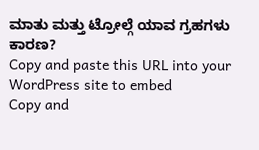ಮಾತು ಮತ್ತು ಟ್ರೋಲ್ಗೆ ಯಾವ ಗ್ರಹಗಳು ಕಾರಣ?
Copy and paste this URL into your WordPress site to embed
Copy and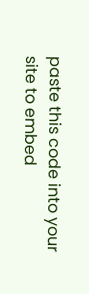paste this code into your site to embed